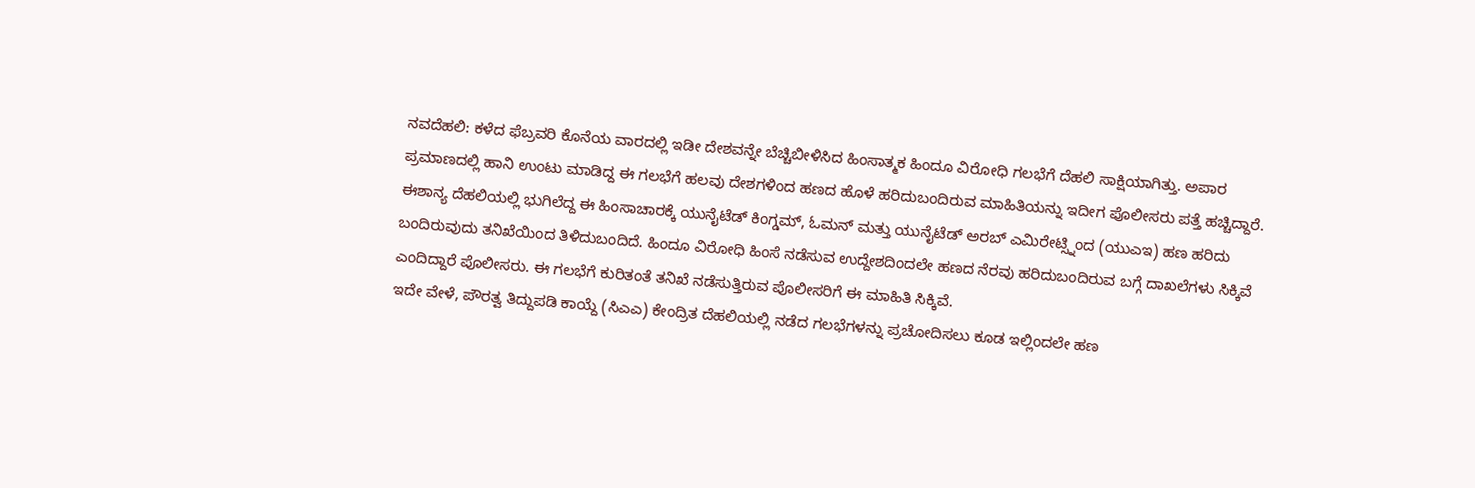ನವದೆಹಲಿ: ಕಳೆದ ಫೆಬ್ರವರಿ ಕೊನೆಯ ವಾರದಲ್ಲಿ ಇಡೀ ದೇಶವನ್ನೇ ಬೆಚ್ಚಿಬೀಳಿಸಿದ ಹಿಂಸಾತ್ಮಕ ಹಿಂದೂ ವಿರೋಧಿ ಗಲಭೆಗೆ ದೆಹಲಿ ಸಾಕ್ಷಿಯಾಗಿತ್ತು. ಅಪಾರ ಪ್ರಮಾಣದಲ್ಲಿ ಹಾನಿ ಉಂಟು ಮಾಡಿದ್ದ ಈ ಗಲಭೆಗೆ ಹಲವು ದೇಶಗಳಿಂದ ಹಣದ ಹೊಳೆ ಹರಿದುಬಂದಿರುವ ಮಾಹಿತಿಯನ್ನು ಇದೀಗ ಪೊಲೀಸರು ಪತ್ತೆ ಹಚ್ಚಿದ್ದಾರೆ.
ಈಶಾನ್ಯ ದೆಹಲಿಯಲ್ಲಿ ಭುಗಿಲೆದ್ದ ಈ ಹಿಂಸಾಚಾರಕ್ಕೆ ಯುನೈಟೆಡ್ ಕಿಂಗ್ಡಮ್, ಓಮನ್ ಮತ್ತು ಯುನೈಟೆಡ್ ಅರಬ್ ಎಮಿರೇಟ್ಸ್ನಿಂದ (ಯುಎಇ) ಹಣ ಹರಿದು ಬಂದಿರುವುದು ತನಿಖೆಯಿಂದ ತಿಳಿದುಬಂದಿದೆ. ಹಿಂದೂ ವಿರೋಧಿ ಹಿಂಸೆ ನಡೆಸುವ ಉದ್ದೇಶದಿಂದಲೇ ಹಣದ ನೆರವು ಹರಿದುಬಂದಿರುವ ಬಗ್ಗೆ ದಾಖಲೆಗಳು ಸಿಕ್ಕಿವೆ ಎಂದಿದ್ದಾರೆ ಪೊಲೀಸರು. ಈ ಗಲಭೆಗೆ ಕುರಿತಂತೆ ತನಿಖೆ ನಡೆಸುತ್ತಿರುವ ಪೊಲೀಸರಿಗೆ ಈ ಮಾಹಿತಿ ಸಿಕ್ಕಿವೆ.
ಇದೇ ವೇಳೆ, ಪೌರತ್ವ ತಿದ್ದುಪಡಿ ಕಾಯ್ದೆ (ಸಿಎಎ) ಕೇಂದ್ರಿತ ದೆಹಲಿಯಲ್ಲಿ ನಡೆದ ಗಲಭೆಗಳನ್ನು ಪ್ರಚೋದಿಸಲು ಕೂಡ ಇಲ್ಲಿಂದಲೇ ಹಣ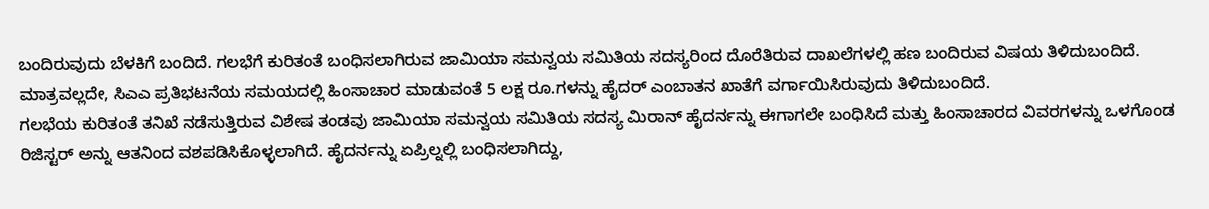ಬಂದಿರುವುದು ಬೆಳಕಿಗೆ ಬಂದಿದೆ. ಗಲಭೆಗೆ ಕುರಿತಂತೆ ಬಂಧಿಸಲಾಗಿರುವ ಜಾಮಿಯಾ ಸಮನ್ವಯ ಸಮಿತಿಯ ಸದಸ್ಯರಿಂದ ದೊರೆತಿರುವ ದಾಖಲೆಗಳಲ್ಲಿ ಹಣ ಬಂದಿರುವ ವಿಷಯ ತಿಳಿದುಬಂದಿದೆ. ಮಾತ್ರವಲ್ಲದೇ, ಸಿಎಎ ಪ್ರತಿಭಟನೆಯ ಸಮಯದಲ್ಲಿ ಹಿಂಸಾಚಾರ ಮಾಡುವಂತೆ 5 ಲಕ್ಷ ರೂ.ಗಳನ್ನು ಹೈದರ್ ಎಂಬಾತನ ಖಾತೆಗೆ ವರ್ಗಾಯಿಸಿರುವುದು ತಿಳಿದುಬಂದಿದೆ.
ಗಲಭೆಯ ಕುರಿತಂತೆ ತನಿಖೆ ನಡೆಸುತ್ತಿರುವ ವಿಶೇಷ ತಂಡವು ಜಾಮಿಯಾ ಸಮನ್ವಯ ಸಮಿತಿಯ ಸದಸ್ಯ ಮಿರಾನ್ ಹೈದರ್ನನ್ನು ಈಗಾಗಲೇ ಬಂಧಿಸಿದೆ ಮತ್ತು ಹಿಂಸಾಚಾರದ ವಿವರಗಳನ್ನು ಒಳಗೊಂಡ ರಿಜಿಸ್ಟರ್ ಅನ್ನು ಆತನಿಂದ ವಶಪಡಿಸಿಕೊಳ್ಳಲಾಗಿದೆ. ಹೈದರ್ನನ್ನು ಏಪ್ರಿಲ್ನಲ್ಲಿ ಬಂಧಿಸಲಾಗಿದ್ದು,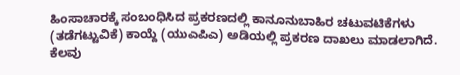ಹಿಂಸಾಚಾರಕ್ಕೆ ಸಂಬಂಧಿಸಿದ ಪ್ರಕರಣದಲ್ಲಿ ಕಾನೂನುಬಾಹಿರ ಚಟುವಟಿಕೆಗಳು (ತಡೆಗಟ್ಟುವಿಕೆ) ಕಾಯ್ದೆ (ಯುಎಪಿಎ) ಅಡಿಯಲ್ಲಿ ಪ್ರಕರಣ ದಾಖಲು ಮಾಡಲಾಗಿದೆ.
ಕೆಲವು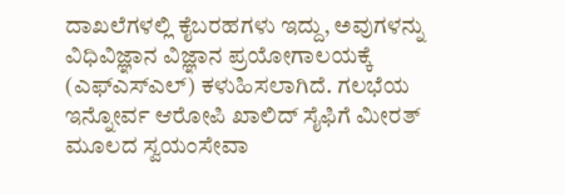ದಾಖಲೆಗಳಲ್ಲಿ ಕೈಬರಹಗಳು ಇದ್ದು, ಅವುಗಳನ್ನು ವಿಧಿವಿಜ್ಞಾನ ವಿಜ್ಞಾನ ಪ್ರಯೋಗಾಲಯಕ್ಕೆ (ಎಫ್ಎಸ್ಎಲ್) ಕಳುಹಿಸಲಾಗಿದೆ. ಗಲಭೆಯ ಇನ್ನೋರ್ವ ಆರೋಪಿ ಖಾಲಿದ್ ಸೈಫಿಗೆ ಮೀರತ್ ಮೂಲದ ಸ್ವಯಂಸೇವಾ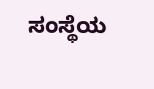ಸಂಸ್ಥೆಯ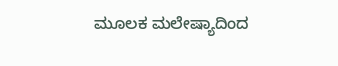ಮೂಲಕ ಮಲೇಷ್ಯಾದಿಂದ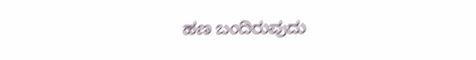ಹಣ ಬಂದಿರುವುದು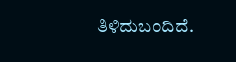ತಿಳಿದುಬಂದಿದೆ.